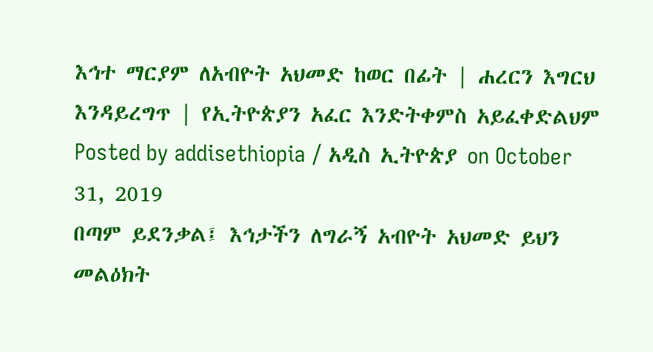እኅተ ማርያም ለአብዮት አህመድ ከወር በፊት | ሐረርን እግርህ እንዳይረግጥ | የኢትዮጵያን አፈር እንድትቀምስ አይፈቀድልህም
Posted by addisethiopia / አዲስ ኢትዮጵያ on October 31, 2019
በጣም ይደንቃል፤ እኅታችን ለግራኝ አብዮት አህመድ ይህን መልዕክት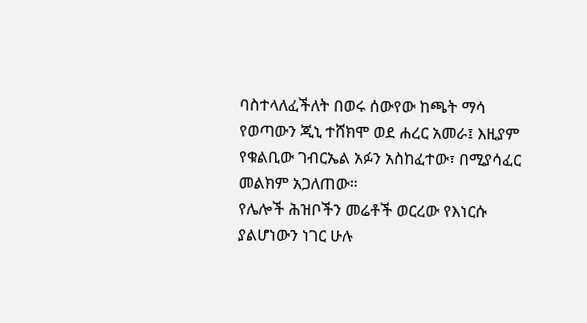ባስተላለፈችለት በወሩ ሰውየው ከጫት ማሳ የወጣውን ጂኒ ተሸክሞ ወደ ሐረር አመራ፤ እዚያም የቁልቢው ገብርኤል አፉን አስከፈተው፣ በሚያሳፈር መልክም አጋለጠው።
የሌሎች ሕዝቦችን መሬቶች ወርረው የእነርሱ ያልሆነውን ነገር ሁሉ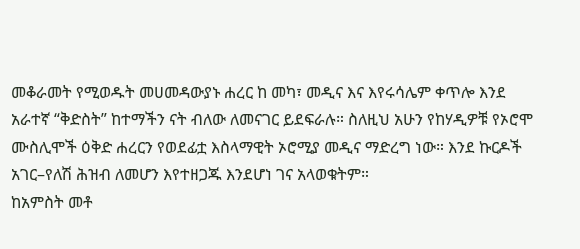መቆራመት የሚወዱት መሀመዳውያኑ ሐረር ከ መካ፣ መዲና እና እየሩሳሌም ቀጥሎ እንደ አራተኛ “ቅድስት” ከተማችን ናት ብለው ለመናገር ይደፍራሉ። ስለዚህ አሁን የከሃዲዎቹ የኦሮሞ ሙስሊሞች ዕቅድ ሐረርን የወደፊቷ እስላማዊት ኦሮሚያ መዲና ማድረግ ነው። እንደ ኩርዶች አገር–የለሽ ሕዝብ ለመሆን እየተዘጋጁ እንደሆነ ገና አላወቁትም።
ከአምስት መቶ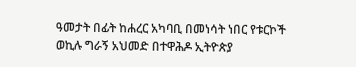ዓመታት በፊት ከሐረር አካባቢ በመነሳት ነበር የቱርኮች ወኪሉ ግራኝ አህመድ በተዋሕዶ ኢትዮጵያ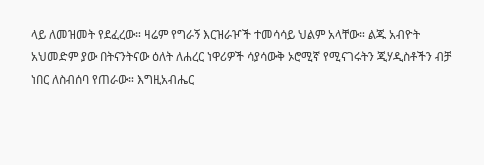ላይ ለመዝመት የደፈረው። ዛሬም የግራኝ እርዝራዦች ተመሳሳይ ህልም አላቸው። ልጁ አብዮት አህመድም ያው በትናንትናው ዕለት ለሐረር ነዋሪዎች ሳያሳውቅ ኦሮሚኛ የሚናገሩትን ጂሃዲስቶችን ብቻ ነበር ለስብሰባ የጠራው። እግዚአብሔር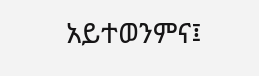አይተወንምና፤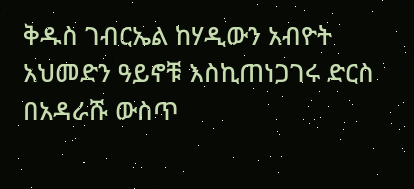ቅዱስ ገብርኤል ከሃዲውን አብዮት አህመድን ዓይኖቹ እስኪጠነጋገሩ ድርስ በአዳራሹ ውስጥ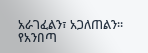አራገፈልን፣ አጋለጠልን። የአንበጣ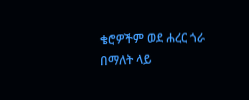ቄሮዎችም ወደ ሐረር ጎራ በማለት ላይ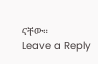ናቸው።
Leave a Reply